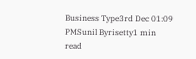Business Type3rd Dec 01:09 PMSunil Byrisetty1 min read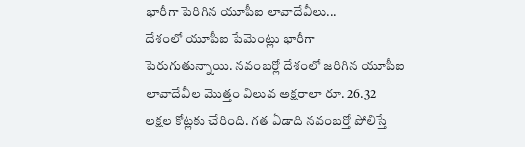భారీగా పెరిగిన యూపీఐ లావాదేవీలు...
దేశంలో యూపీఐ పేమెంట్లు భారీగా పెరుగుతున్నాయి. నవంబర్లో దేశంలో జరిగిన యూపీఐ లావాదేవీల మొత్తం విలువ అక్షరాలా రూ. 26.32 లక్షల కోట్లకు చేరింది. గత ఏడాది నవంబర్తో పోలిస్తే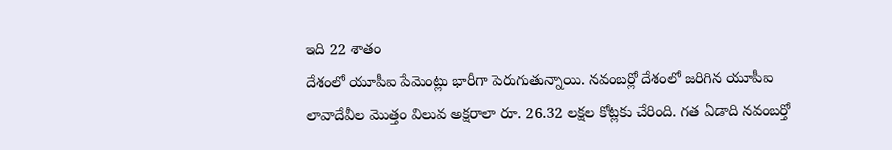ఇది 22 శాతం
దేశంలో యూపీఐ పేమెంట్లు భారీగా పెరుగుతున్నాయి. నవంబర్లో దేశంలో జరిగిన యూపీఐ లావాదేవీల మొత్తం విలువ అక్షరాలా రూ. 26.32 లక్షల కోట్లకు చేరింది. గత ఏడాది నవంబర్తో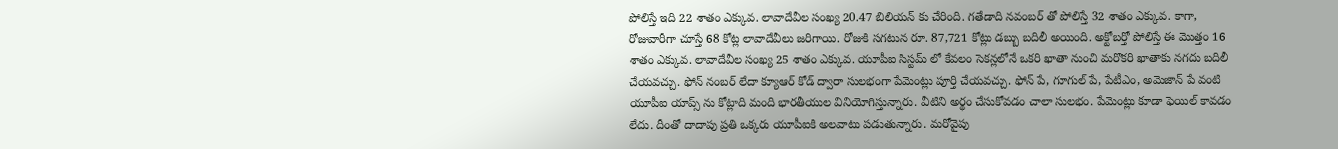పోలిస్తే ఇది 22 శాతం ఎక్కువ. లావాదేవీల సంఖ్య 20.47 బిలియన్ కు చేరింది. గతేడాది నవంబర్ తో పోలిస్తే 32 శాతం ఎక్కువ. కాగా, రోజువారీగా చూస్తే 68 కోట్ల లావాదేవీలు జరిగాయి. రోజుకి సగటున రూ. 87,721 కోట్లు డబ్బు బదిలీ అయింది. అక్టోబర్తో పోలిస్తే ఈ మొత్తం 16 శాతం ఎక్కువ. లావాదేవీల సంఖ్య 25 శాతం ఎక్కువ. యూపీఐ సిస్టమ్ లో కేవలం సెకన్లలోనే ఒకరి ఖాతా నుంచి మరొకరి ఖాతాకు నగదు బదిలీ చేయవచ్చు. ఫోన్ నంబర్ లేదా క్యూఆర్ కోడ్ ద్వారా సులభంగా పేమెంట్లు పూర్తి చేయవచ్చు. ఫోన్ పే, గూగుల్ పే, పేటీఎం, అమెజాన్ పే వంటి యూపీఐ యాప్స్ ను కోట్లాది మంది భారతీయుల వినియోగిస్తున్నారు. వీటిని అర్థం చేసుకోవడం చాలా సులభం. పేమెంట్లు కూడా ఫెయిల్ కావడం లేదు. దీంతో దాదాపు ప్రతి ఒక్కరు యూపీఐకి అలవాటు పడుతున్నారు. మరోవైపు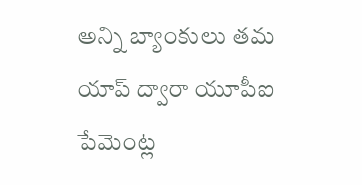అన్ని బ్యాంకులు తమ యాప్ ద్వారా యూపీఐ పేమెంట్ల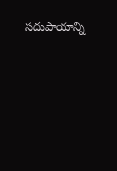సదుపాయాన్ని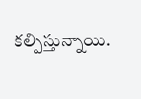కల్పిస్తున్నాయి.